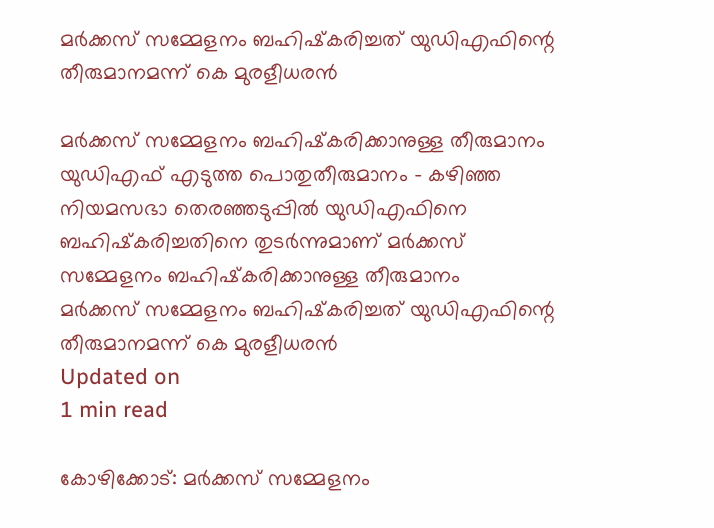മര്‍ക്കസ് സമ്മേളനം ബഹിഷ്‌കരിച്ചത് യുഡിഎഫിന്റെ തീരുമാനമന്ന് കെ മുരളീധരന്‍

മര്‍ക്കസ് സമ്മേളനം ബഹിഷ്‌കരിക്കാനുള്ള തീരുമാനം യുഡിഎഫ് എടുത്ത പൊതുതീരുമാനം - കഴിഞ്ഞ നിയമസഭാ തെരഞ്ഞടുപ്പില്‍ യുഡിഎഫിനെ ബഹിഷ്‌കരിച്ചതിനെ തുടര്‍ന്നുമാണ് മര്‍ക്കസ് സമ്മേളനം ബഹിഷ്‌കരിക്കാനുള്ള തീരുമാനം
മര്‍ക്കസ് സമ്മേളനം ബഹിഷ്‌കരിച്ചത് യുഡിഎഫിന്റെ തീരുമാനമന്ന് കെ മുരളീധരന്‍
Updated on
1 min read

കോഴിക്കോട്: മര്‍ക്കസ് സമ്മേളനം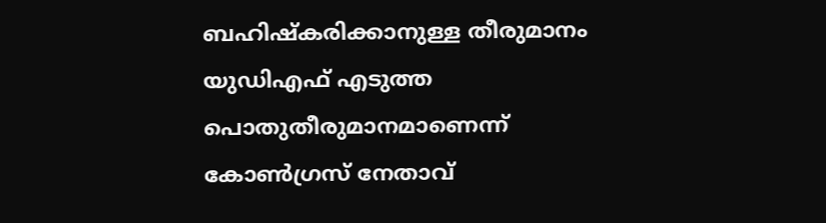ബഹിഷ്‌കരിക്കാനുള്ള തീരുമാനം യുഡിഎഫ് എടുത്ത പൊതുതീരുമാനമാണെന്ന് കോണ്‍ഗ്രസ് നേതാവ്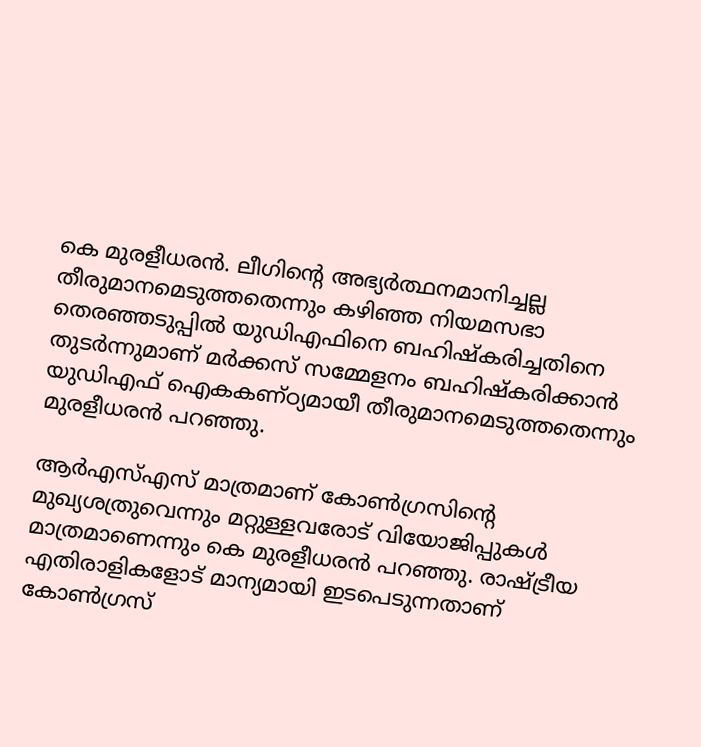കെ മുരളീധരന്‍. ലീഗിന്റെ അഭ്യര്‍ത്ഥനമാനിച്ചല്ല തീരുമാനമെടുത്തതെന്നും കഴിഞ്ഞ നിയമസഭാ തെരഞ്ഞടുപ്പില്‍ യുഡിഎഫിനെ ബഹിഷ്‌കരിച്ചതിനെ തുടര്‍ന്നുമാണ് മര്‍ക്കസ് സമ്മേളനം ബഹിഷ്‌കരിക്കാന്‍ യുഡിഎഫ് ഐകകണ്ഠ്യമായീ തീരുമാനമെടുത്തതെന്നും മുരളീധരന്‍ പറഞ്ഞു.

ആര്‍എസ്എസ് മാത്രമാണ് കോണ്‍ഗ്രസിന്റെ മുഖ്യശത്രുവെന്നും മറ്റുള്ളവരോട് വിയോജിപ്പുകള്‍ മാത്രമാണെന്നും കെ മുരളീധരന്‍ പറഞ്ഞു. രാഷ്ട്രീയ എതിരാളികളോട് മാന്യമായി ഇടപെടുന്നതാണ് കോണ്‍ഗ്രസ്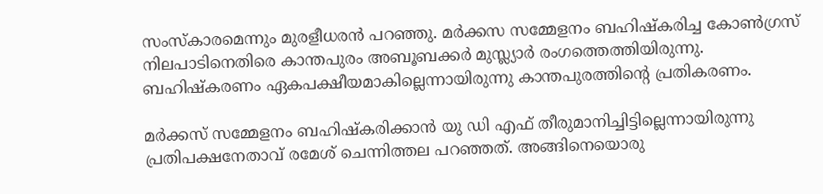സംസ്‌കാരമെന്നും മുരളീധരന്‍ പറഞ്ഞു. മര്‍ക്കസ സമ്മേളനം ബഹിഷ്‌കരിച്ച കോണ്‍ഗ്രസ് നിലപാടിനെതിരെ കാന്തപുരം അബൂബക്കര്‍ മുസ്ല്യാര്‍ രംഗത്തെത്തിയിരുന്നു. ബഹിഷ്‌കരണം ഏകപക്ഷീയമാകില്ലെന്നായിരുന്നു കാന്തപുരത്തിന്റെ പ്രതികരണം.

മര്‍ക്കസ് സമ്മേളനം ബഹിഷ്‌കരിക്കാന്‍ യു ഡി എഫ് തീരുമാനിച്ചിട്ടില്ലെന്നായിരുന്നു പ്രതിപക്ഷനേതാവ് രമേശ് ചെന്നിത്തല പറഞ്ഞത്. അങ്ങിനെയൊരു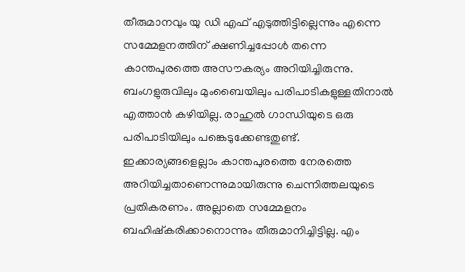തീരുമാനവും യു ഡി എഫ് എടുത്തിട്ടില്ലെന്നും എന്നെ സമ്മേളനത്തിന് ക്ഷണിച്ചപ്പോള്‍ തന്നെ കാന്തപുരത്തെ അസൗകര്യം അറിയിച്ചിരുന്നു. ബംഗളുരുവിലും മുംബൈയിലും പരിപാടികളുള്ളതിനാല്‍ എത്താന്‍ കഴിയില്ല. രാഹുല്‍ ഗാന്ധിയുടെ ഒരു പരിപാടിയിലും പങ്കെടുക്കേണ്ടതുണ്ട്. ഇക്കാര്യങ്ങളെല്ലാം കാന്തപുരത്തെ നേരത്തെ അറിയിച്ചതാണെന്നുമായിരുന്നു ചെന്നിത്തലയുടെ പ്രതികരണം. അല്ലാതെ സമ്മേളനം ബഹിഷ്‌കരിക്കാനൊന്നും തീരുമാനിച്ചിട്ടില്ല. എം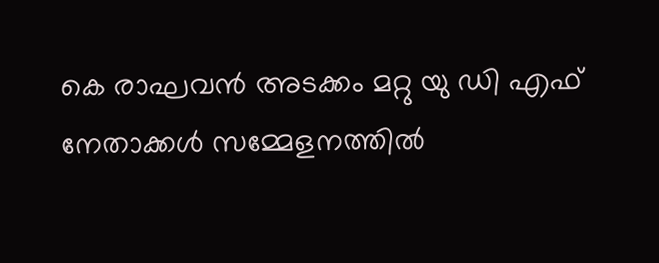കെ രാഘവന്‍ അടക്കം മറ്റു യു ഡി എഫ് നേതാക്കള്‍ സമ്മേളനത്തില്‍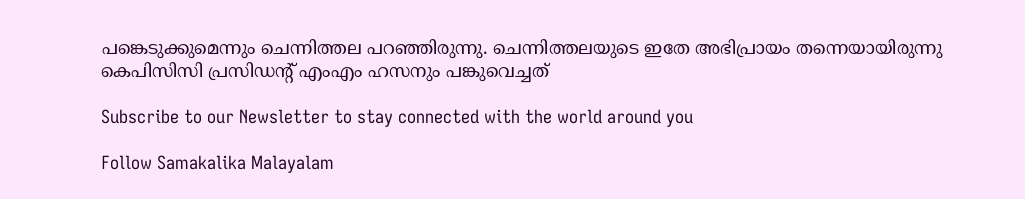പങ്കെടുക്കുമെന്നും ചെന്നിത്തല പറഞ്ഞിരുന്നു. ചെന്നിത്തലയുടെ ഇതേ അഭിപ്രായം തന്നെയായിരുന്നു കെപിസിസി പ്രസിഡന്റ് എംഎം ഹസനും പങ്കുവെച്ചത്

Subscribe to our Newsletter to stay connected with the world around you

Follow Samakalika Malayalam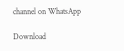channel on WhatsApp

Download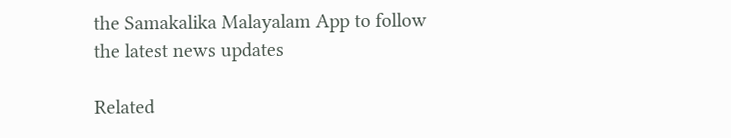the Samakalika Malayalam App to follow the latest news updates

Related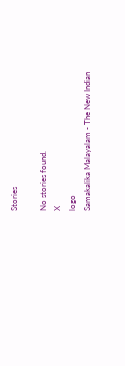Stories

No stories found.
X
logo
Samakalika Malayalam - The New Indian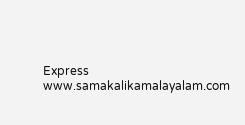Express
www.samakalikamalayalam.com